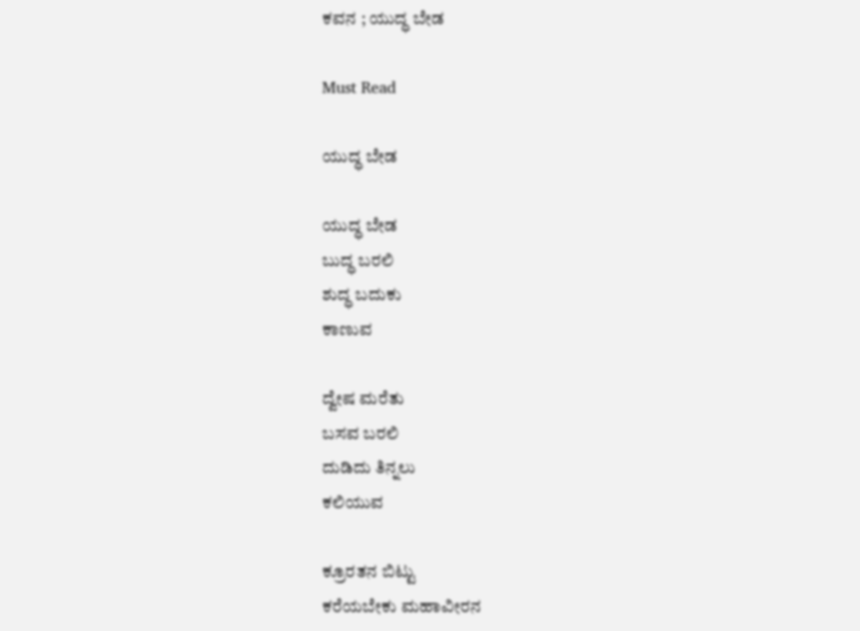ಕವನ ; ಯುದ್ಧ ಬೇಡ

Must Read

ಯುದ್ಧ ಬೇಡ

ಯುದ್ಧ ಬೇಡ
ಬುದ್ಧ ಬರಲಿ
ಶುದ್ಧ ಬದುಕು
ಕಾಣುವ

ದ್ವೇಷ ಮರೆತು
ಬಸವ ಬರಲಿ
ದುಡಿದು ತಿನ್ನಲು
ಕಲಿಯುವ

ಕ್ರೂರತನ ಬಿಟ್ಟು
ಕರೆಯಬೇಕು ಮಹಾವೀರನ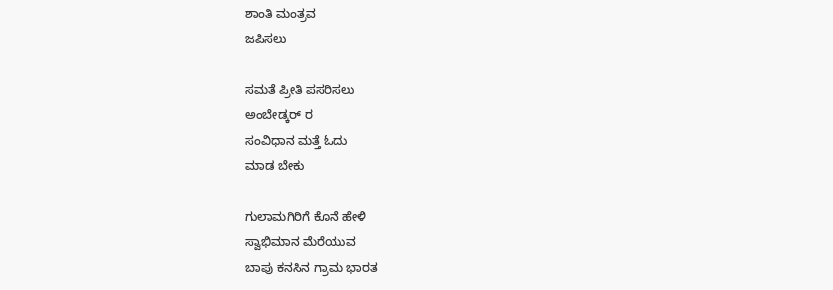ಶಾಂತಿ ಮಂತ್ರವ
ಜಪಿಸಲು

ಸಮತೆ ಪ್ರೀತಿ ಪಸರಿಸಲು
ಅಂಬೇಡ್ಕರ್ ರ
ಸಂವಿಧಾನ ಮತ್ತೆ ಓದು
ಮಾಡ ಬೇಕು

ಗುಲಾಮಗಿರಿಗೆ ಕೊನೆ ಹೇಳಿ
ಸ್ವಾಭಿಮಾನ ಮೆರೆಯುವ
ಬಾಪು ಕನಸಿನ ಗ್ರಾಮ ಭಾರತ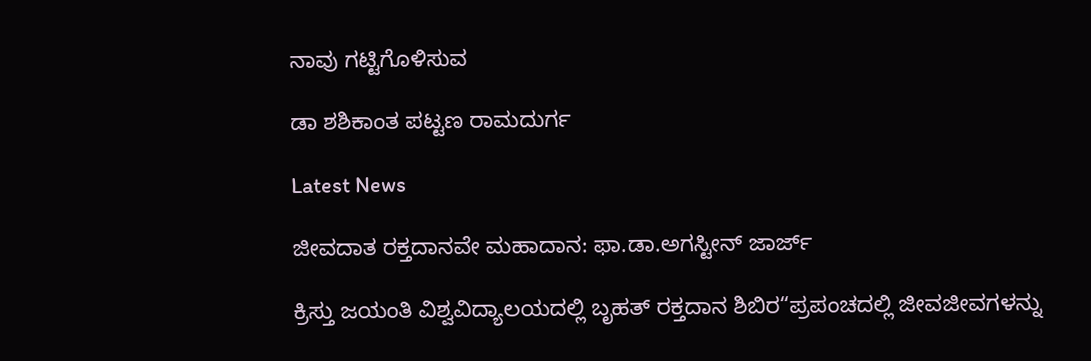ನಾವು ಗಟ್ಟಿಗೊಳಿಸುವ

ಡಾ ಶಶಿಕಾಂತ ಪಟ್ಟಣ ರಾಮದುರ್ಗ

Latest News

ಜೀವದಾತ ರಕ್ತದಾನವೇ ಮಹಾದಾನ: ಫಾ.ಡಾ.ಅಗಸ್ಟೀನ್ ಜಾರ್ಜ್

ಕ್ರಿಸ್ತು ಜಯಂತಿ ವಿಶ್ವವಿದ್ಯಾಲಯದಲ್ಲಿ ಬೃಹತ್ ರಕ್ತದಾನ ಶಿಬಿರ“ಪ್ರಪಂಚದಲ್ಲಿ ಜೀವಜೀವಗಳನ್ನು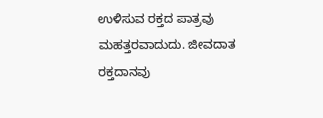ಉಳಿಸುವ ರಕ್ತದ ಪಾತ್ರವು ಮಹತ್ತರವಾದುದು. ಜೀವದಾತ ರಕ್ತದಾನವು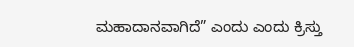ಮಹಾದಾನವಾಗಿದೆ” ಎಂದು ಎಂದು ಕ್ರಿಸ್ತು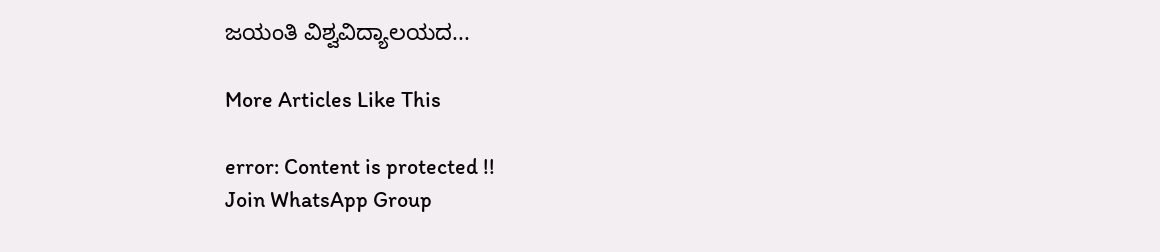ಜಯಂತಿ ವಿಶ್ವವಿದ್ಯಾಲಯದ...

More Articles Like This

error: Content is protected !!
Join WhatsApp Group